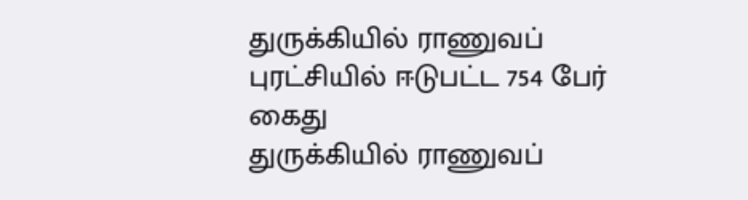துருக்கியில் ராணுவப் புரட்சியில் ஈடுபட்ட 754 பேர் கைது
துருக்கியில் ராணுவப்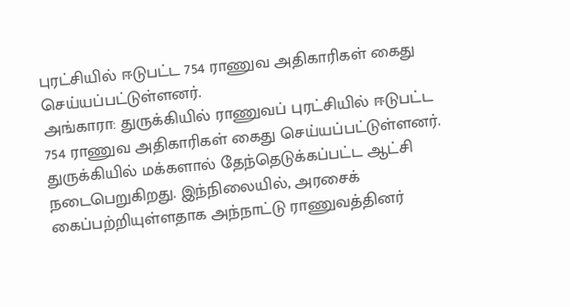புரட்சியில் ஈடுபட்ட 754 ராணுவ அதிகாரிகள் கைது செய்யப்பட்டுள்ளனர்.
அங்காரா: துருக்கியில் ராணுவப் புரட்சியில் ஈடுபட்ட 754 ராணுவ அதிகாரிகள் கைது செய்யப்பட்டுள்ளனர்.
துருக்கியில் மக்களால் தேந்தெடுக்கப்பட்ட ஆட்சி நடைபெறுகிறது. இந்நிலையில், அரசைக் கைப்பற்றியுள்ளதாக அந்நாட்டு ராணுவத்தினர்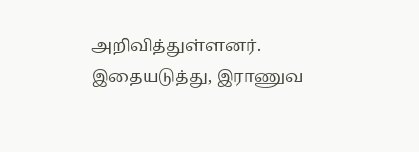அறிவித்துள்ளனர். இதையடுத்து, இராணுவ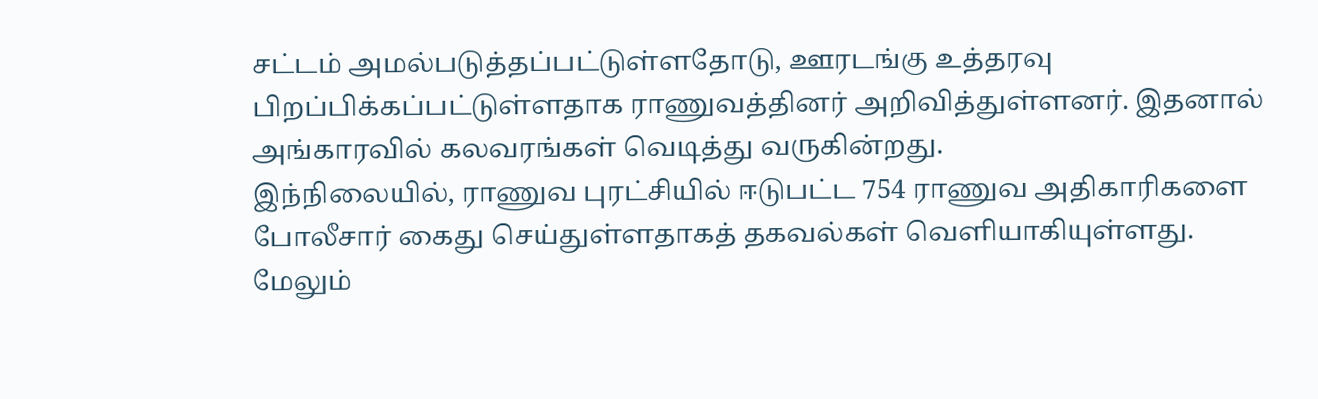சட்டம் அமல்படுத்தப்பட்டுள்ளதோடு, ஊரடங்கு உத்தரவு பிறப்பிக்கப்பட்டுள்ளதாக ராணுவத்தினர் அறிவித்துள்ளனர். இதனால் அங்காரவில் கலவரங்கள் வெடித்து வருகின்றது.
இந்நிலையில், ராணுவ புரட்சியில் ஈடுபட்ட 754 ராணுவ அதிகாரிகளை போலீசார் கைது செய்துள்ளதாகத் தகவல்கள் வெளியாகியுள்ளது. மேலும்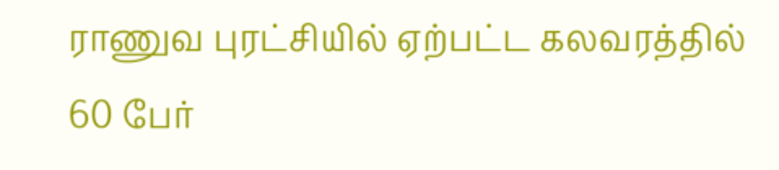ராணுவ புரட்சியில் ஏற்பட்ட கலவரத்தில் 60 பேர்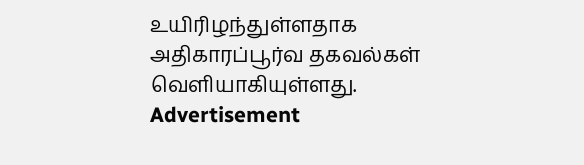உயிரிழந்துள்ளதாக அதிகாரப்பூர்வ தகவல்கள் வெளியாகியுள்ளது.
Advertisement